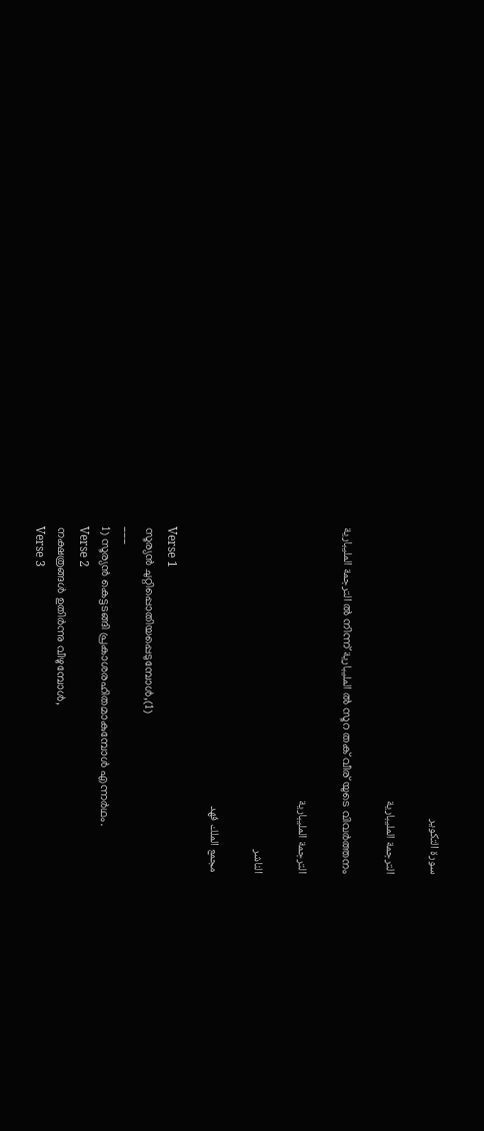سورة التكوير

الترجمة المليبارية

الترجمة المليبارية ൽ നിന്ന് المليبارية ൽ സൂറ തക് വീര് യുടെ വിവർത്തനം

الترجمة المليبارية

الناشر

مجمع الملك فهد

Verse 1
സൂര്യന്‍ ചുറ്റിപ്പൊതിയപ്പെടുമ്പോള്‍,(1)
___
1) സൂര്യന്‍ കെട്ടടങ്ങി പ്രകാശരഹിതമാകുമ്പോള്‍ എന്നര്‍ഥം.
Verse 2
നക്ഷത്രങ്ങള്‍ ഉതിര്‍ന്നു വീഴുമ്പോള്‍,
Verse 3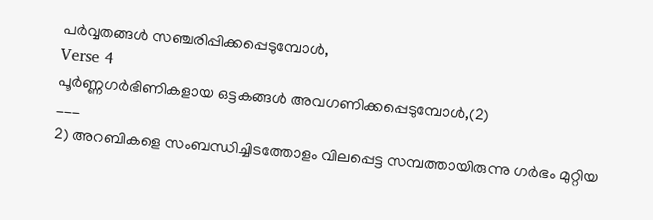പര്‍വ്വതങ്ങള്‍ സഞ്ചരിപ്പിക്കപ്പെടുമ്പോള്‍,
Verse 4
പൂര്‍ണ്ണഗര്‍ഭിണികളായ ഒട്ടകങ്ങള്‍ അവഗണിക്കപ്പെടുമ്പോള്‍,(2)
___
2) അറബികളെ സംബന്ധിച്ചിടത്തോളം വിലപ്പെട്ട സമ്പത്തായിരുന്നു ഗര്‍ഭം മുറ്റിയ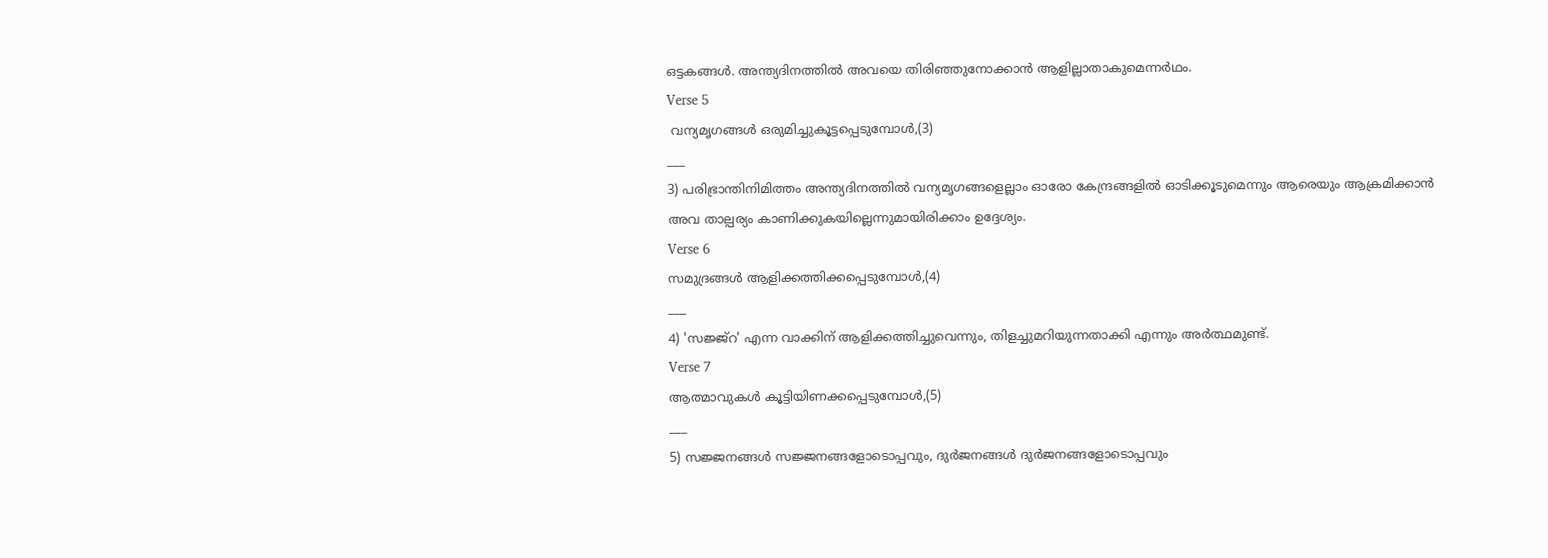ഒട്ടകങ്ങള്‍. അന്ത്യദിനത്തില്‍ അവയെ തിരിഞ്ഞുനോക്കാന്‍ ആളില്ലാതാകുമെന്നര്‍ഥം.
Verse 5
 വന്യമൃഗങ്ങള്‍ ഒരുമിച്ചുകൂട്ടപ്പെടുമ്പോള്‍,(3)
___
3) പരിഭ്രാന്തിനിമിത്തം അന്ത്യദിനത്തില്‍ വന്യമൃഗങ്ങളെല്ലാം ഓരോ കേന്ദ്രങ്ങളില്‍ ഓടിക്കൂടുമെന്നും ആരെയും ആക്രമിക്കാന്‍ അവ താല്പര്യം കാണിക്കുകയില്ലെന്നുമായിരിക്കാം ഉദ്ദേശ്യം.
Verse 6
സമുദ്രങ്ങള്‍ ആളിക്കത്തിക്കപ്പെടുമ്പോള്‍,(4)
___
4) 'സജ്ജ്‌റ' എന്ന വാക്കിന് ആളിക്കത്തിച്ചുവെന്നും, തിളച്ചുമറിയുന്നതാക്കി എന്നും അര്‍ത്ഥമുണ്ട്.
Verse 7
ആത്മാവുകള്‍ കൂട്ടിയിണക്കപ്പെടുമ്പോള്‍,(5)
___
5) സജ്ജനങ്ങള്‍ സജ്ജനങ്ങളോടൊപ്പവും, ദുര്‍ജനങ്ങള്‍ ദുര്‍ജനങ്ങളോടൊപ്പവും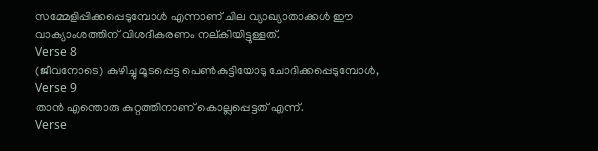സമ്മേളിപ്പിക്കപ്പെടുമ്പോള്‍ എന്നാണ് ചില വ്യാഖ്യാതാക്കള്‍ ഈ വാക്യാംശത്തിന് വിശദീകരണം നല്കിയിട്ടുള്ളത്.
Verse 8
(ജീവനോടെ) കുഴിച്ചു മൂടപ്പെട്ട പെണ്‍കുട്ടിയോടു ചോദിക്കപ്പെടുമ്പോള്‍,
Verse 9
താന്‍ എന്തൊരു കുറ്റത്തിനാണ് കൊല്ലപ്പെട്ടത് എന്ന്‌.
Verse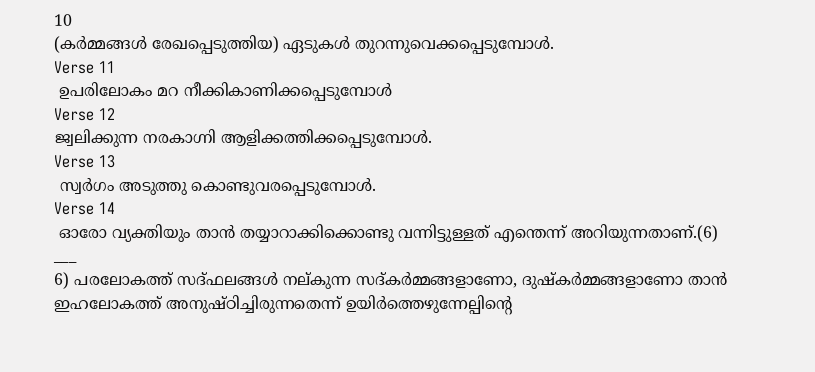10
(കര്‍മ്മങ്ങള്‍ രേഖപ്പെടുത്തിയ) ഏടുകള്‍ തുറന്നുവെക്കപ്പെടുമ്പോള്‍.
Verse 11
 ഉപരിലോകം മറ നീക്കികാണിക്കപ്പെടുമ്പോള്‍
Verse 12
ജ്വലിക്കുന്ന നരകാഗ്നി ആളിക്കത്തിക്കപ്പെടുമ്പോള്‍.
Verse 13
 സ്വര്‍ഗം അടുത്തു കൊണ്ടുവരപ്പെടുമ്പോള്‍.
Verse 14
 ഓരോ വ്യക്തിയും താന്‍ തയ്യാറാക്കിക്കൊണ്ടു വന്നിട്ടുള്ളത് എന്തെന്ന് അറിയുന്നതാണ്‌.(6)
___
6) പരലോകത്ത് സദ്ഫലങ്ങള്‍ നല്കുന്ന സദ്കര്‍മ്മങ്ങളാണോ, ദുഷ്‌കര്‍മ്മങ്ങളാണോ താന്‍ ഇഹലോകത്ത് അനുഷ്ഠിച്ചിരുന്നതെന്ന് ഉയിര്‍ത്തെഴുന്നേല്പിന്റെ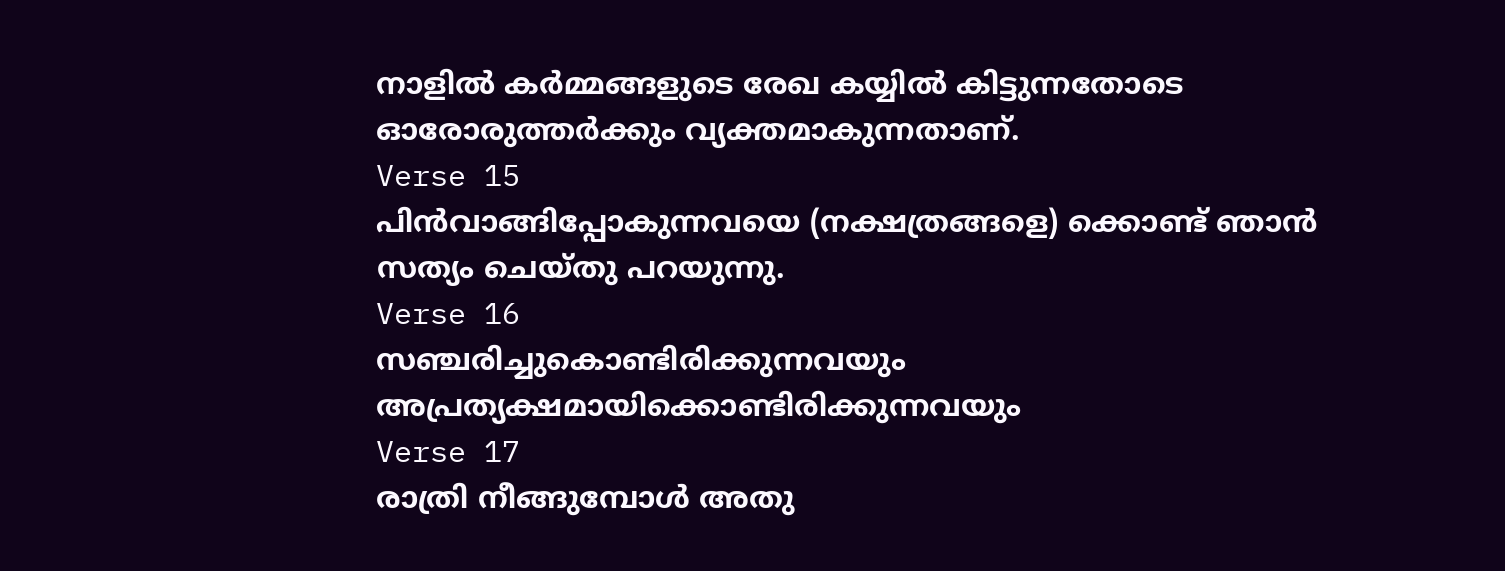നാളില്‍ കര്‍മ്മങ്ങളുടെ രേഖ കയ്യില്‍ കിട്ടുന്നതോടെ ഓരോരുത്തര്‍ക്കും വ്യക്തമാകുന്നതാണ്.
Verse 15
പിന്‍വാങ്ങിപ്പോകുന്നവയെ (നക്ഷത്രങ്ങളെ) ക്കൊണ്ട് ഞാന്‍ സത്യം ചെയ്തു പറയുന്നു.
Verse 16
സഞ്ചരിച്ചുകൊണ്ടിരിക്കുന്നവയും അപ്രത്യക്ഷമായിക്കൊണ്ടിരിക്കുന്നവയും
Verse 17
രാത്രി നീങ്ങുമ്പോള്‍ അതു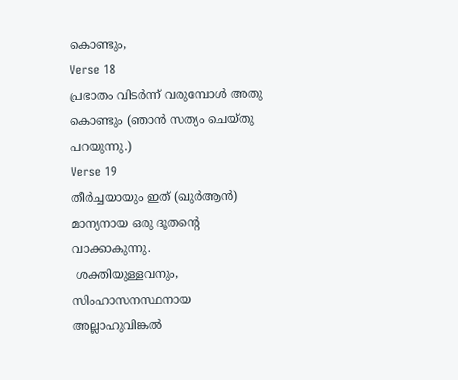കൊണ്ടും,
Verse 18
പ്രഭാതം വിടര്‍ന്ന് വരുമ്പോള്‍ അതു കൊണ്ടും (ഞാന്‍ സത്യം ചെയ്തു പറയുന്നു.)
Verse 19
തീര്‍ച്ചയായും ഇത് (ഖുര്‍ആന്‍) മാന്യനായ ഒരു ദൂതന്‍റെ വാക്കാകുന്നു.
 ശക്തിയുള്ളവനും, സിംഹാസനസ്ഥനായ അല്ലാഹുവിങ്കല്‍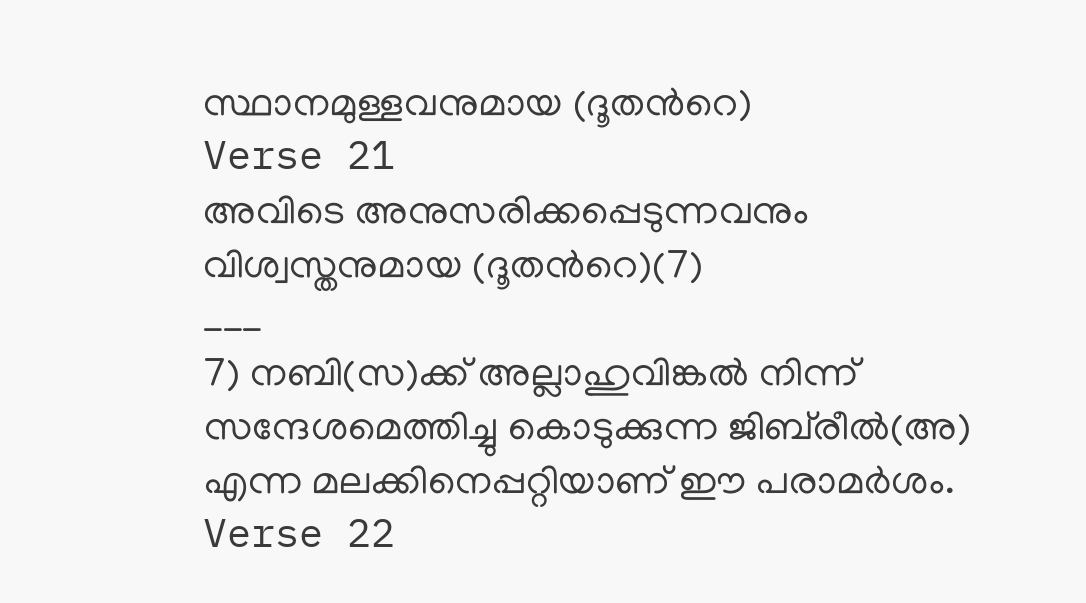സ്ഥാനമുള്ളവനുമായ (ദൂതന്‍റെ)
Verse 21
അവിടെ അനുസരിക്കപ്പെടുന്നവനും വിശ്വസ്തനുമായ (ദൂതന്‍റെ)(7)
___
7) നബി(സ)ക്ക് അല്ലാഹുവിങ്കല്‍ നിന്ന് സന്ദേശമെത്തിച്ചു കൊടുക്കുന്ന ജിബ്‌രീല്‍(അ) എന്ന മലക്കിനെപ്പറ്റിയാണ് ഈ പരാമര്‍ശം.
Verse 22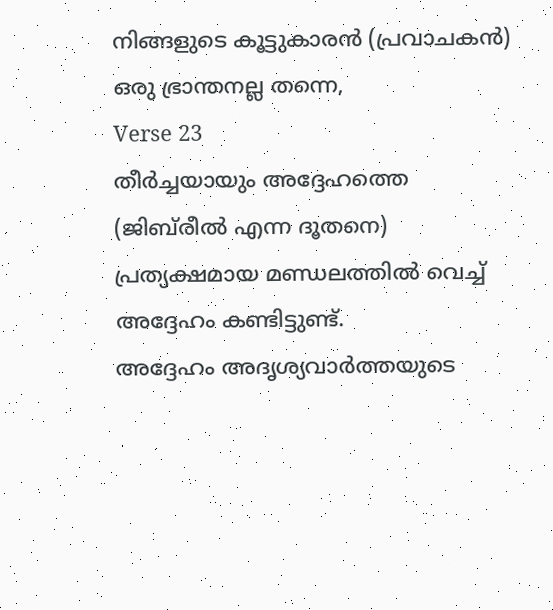നിങ്ങളുടെ കൂട്ടുകാരന്‍ (പ്രവാചകന്‍) ഒരു ഭ്രാന്തനല്ല തന്നെ,
Verse 23
തീര്‍ച്ചയായും അദ്ദേഹത്തെ (ജിബ്‌രീല്‍ എന്ന ദൂതനെ) പ്രത്യക്ഷമായ മണ്ഡലത്തില്‍ വെച്ച് അദ്ദേഹം കണ്ടിട്ടുണ്ട്‌.
അദ്ദേഹം അദൃശ്യവാര്‍ത്തയുടെ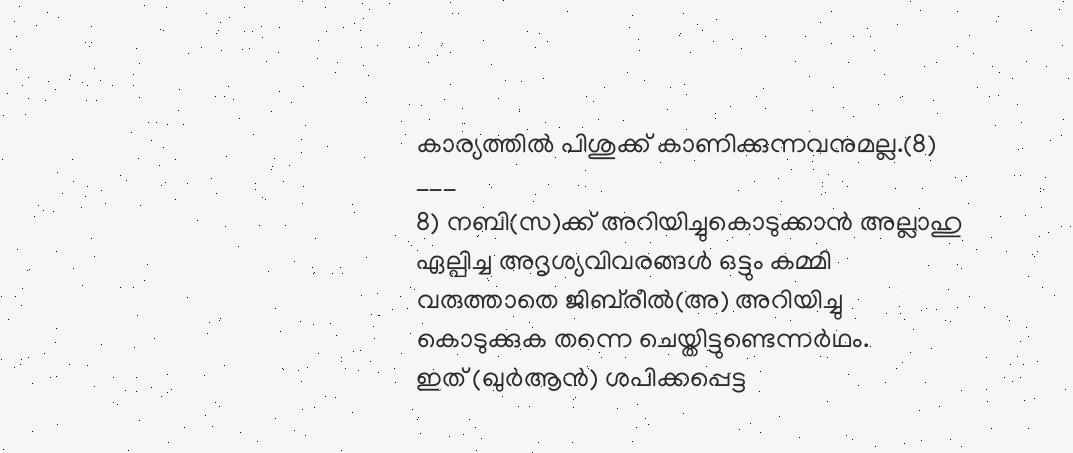കാര്യത്തില്‍ പിശുക്ക് കാണിക്കുന്നവനുമല്ല.(8)
___
8) നബി(സ)ക്ക് അറിയിച്ചുകൊടുക്കാന്‍ അല്ലാഹു ഏല്പിച്ച അദൃശ്യവിവരങ്ങള്‍ ഒട്ടും കമ്മി വരുത്താതെ ജിബ്‌രീല്‍(അ) അറിയിച്ചു കൊടുക്കുക തന്നെ ചെയ്തിട്ടുണ്ടെന്നര്‍ഥം.
ഇത് (ഖുര്‍ആന്‍) ശപിക്കപ്പെട്ട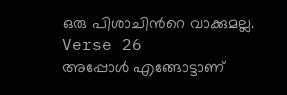ഒരു പിശാചിന്‍റെ വാക്കുമല്ല.
Verse 26
അപ്പോള്‍ എങ്ങോട്ടാണ്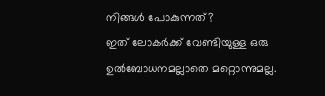നിങ്ങള്‍ പോകുന്നത്‌?
ഇത് ലോകര്‍ക്ക് വേണ്ടിയുള്ള ഒരു ഉല്‍ബോധനമല്ലാതെ മറ്റൊന്നുമല്ല.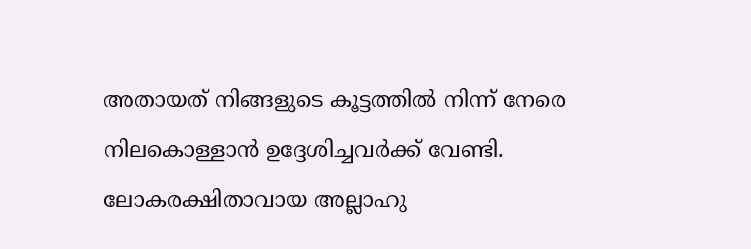അതായത് നിങ്ങളുടെ കൂട്ടത്തില്‍ നിന്ന് നേരെ നിലകൊള്ളാന്‍ ഉദ്ദേശിച്ചവര്‍ക്ക് വേണ്ടി.
ലോകരക്ഷിതാവായ അല്ലാഹു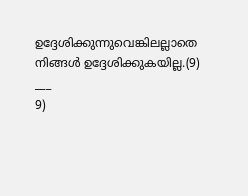ഉദ്ദേശിക്കുന്നുവെങ്കിലല്ലാതെ നിങ്ങള്‍ ഉദ്ദേശിക്കുകയില്ല.(9)
___
9)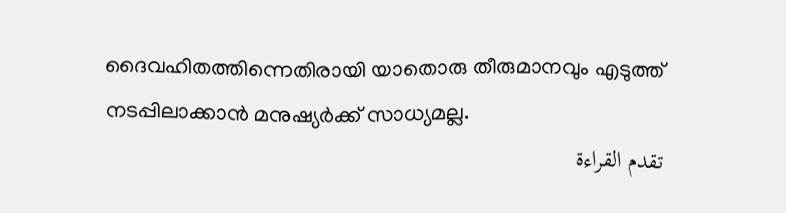ദൈവഹിതത്തിന്നെതിരായി യാതൊരു തീരുമാനവും എടുത്ത് നടപ്പിലാക്കാന്‍ മനുഷ്യര്‍ക്ക് സാധ്യമല്ല.
تقدم القراءة